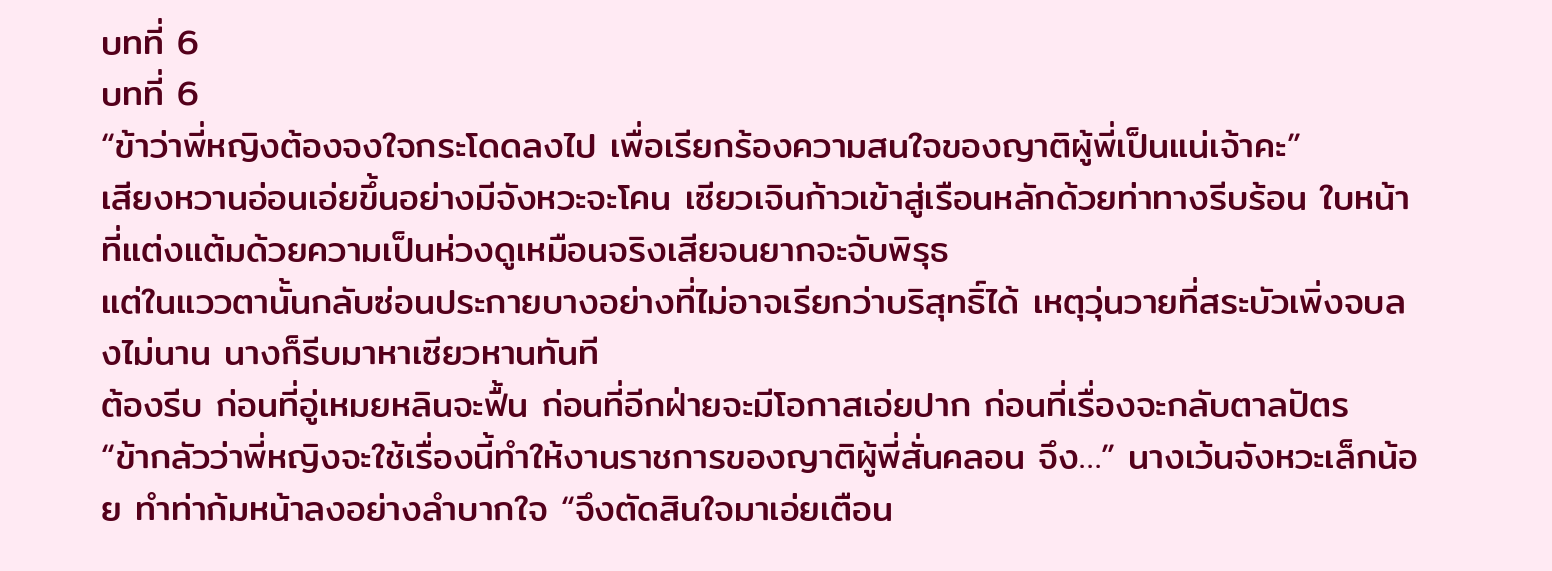บทที่ 6
บทที่ 6
“ข้าว่าพี่หญิงต้องจงใจกระโดดลงไป เพื่อเรียกร้องความสนใจของญาติผู้พี่เป็นแน่เจ้าคะ”
เสียงหวานอ่อนเอ่ยขึ้นอย่างมีจังหวะจะโคน เซียวเจินก้าวเข้าสู่เรือนหลักด้วยท่าทางรีบร้อน ใบหน้าที่แต่งแต้มด้วยความเป็นห่วงดูเหมือนจริงเสียจนยากจะจับพิรุธ
แต่ในแววตานั้นกลับซ่อนประกายบางอย่างที่ไม่อาจเรียกว่าบริสุทธิ์ได้ เหตุวุ่นวายที่สระบัวเพิ่งจบลงไม่นาน นางก็รีบมาหาเซียวหานทันที
ต้องรีบ ก่อนที่อู่เหมยหลินจะฟื้น ก่อนที่อีกฝ่ายจะมีโอกาสเอ่ยปาก ก่อนที่เรื่องจะกลับตาลปัตร
“ข้ากลัวว่าพี่หญิงจะใช้เรื่องนี้ทำให้งานราชการของญาติผู้พี่สั่นคลอน จึง…” นางเว้นจังหวะเล็กน้อย ทำท่าก้มหน้าลงอย่างลำบากใจ “จึงตัดสินใจมาเอ่ยเตือน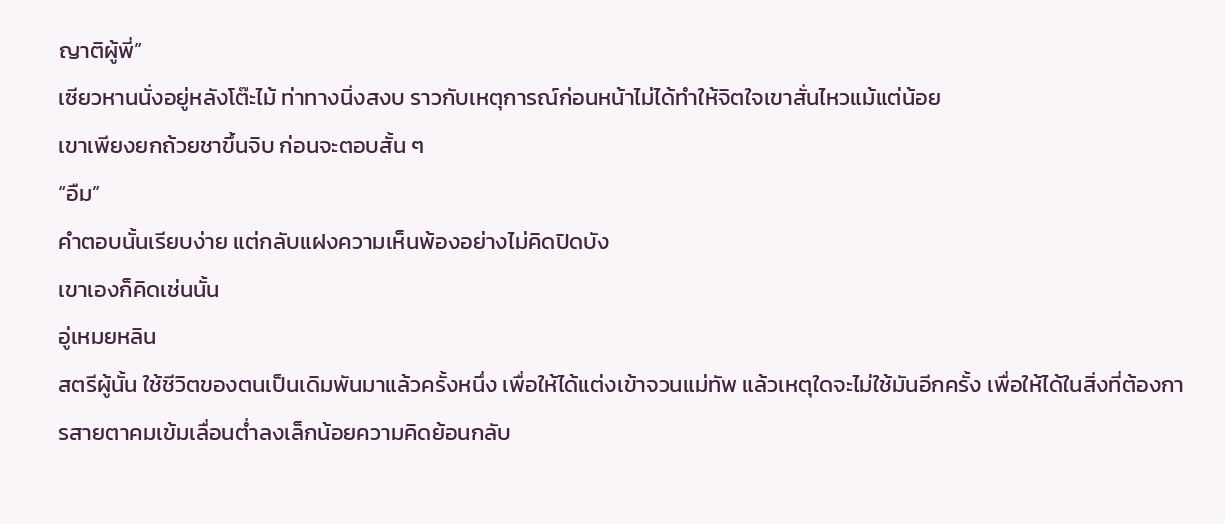ญาติผู้พี่”
เซียวหานนั่งอยู่หลังโต๊ะไม้ ท่าทางนิ่งสงบ ราวกับเหตุการณ์ก่อนหน้าไม่ได้ทำให้จิตใจเขาสั่นไหวแม้แต่น้อย
เขาเพียงยกถ้วยชาขึ้นจิบ ก่อนจะตอบสั้น ๆ
“อืม”
คำตอบนั้นเรียบง่าย แต่กลับแฝงความเห็นพ้องอย่างไม่คิดปิดบัง
เขาเองก็คิดเช่นนั้น
อู่เหมยหลิน
สตรีผู้นั้น ใช้ชีวิตของตนเป็นเดิมพันมาแล้วครั้งหนึ่ง เพื่อให้ได้แต่งเข้าจวนแม่ทัพ แล้วเหตุใดจะไม่ใช้มันอีกครั้ง เพื่อให้ได้ในสิ่งที่ต้องการสายตาคมเข้มเลื่อนต่ำลงเล็กน้อยความคิดย้อนกลับ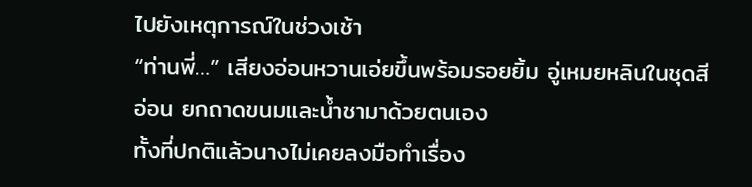ไปยังเหตุการณ์ในช่วงเช้า
“ท่านพี่…” เสียงอ่อนหวานเอ่ยขึ้นพร้อมรอยยิ้ม อู่เหมยหลินในชุดสีอ่อน ยกถาดขนมและน้ำชามาด้วยตนเอง
ทั้งที่ปกติแล้วนางไม่เคยลงมือทำเรื่อง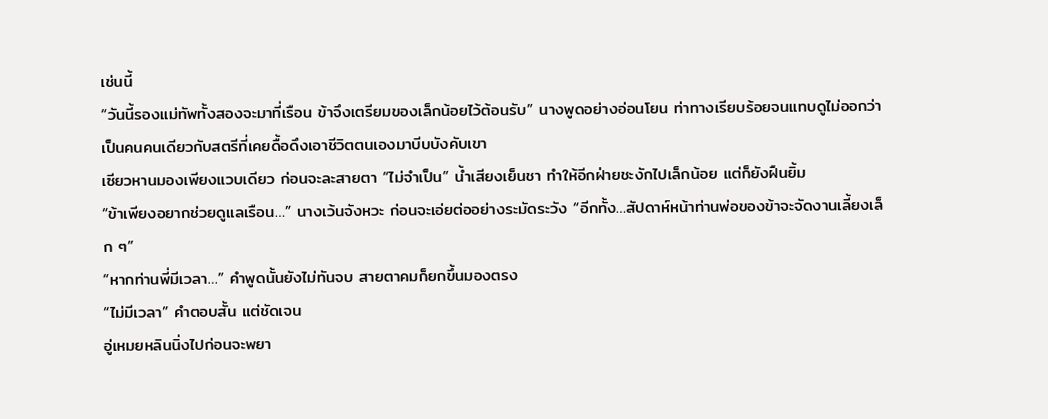เช่นนี้
“วันนี้รองแม่ทัพทั้งสองจะมาที่เรือน ข้าจึงเตรียมของเล็กน้อยไว้ต้อนรับ” นางพูดอย่างอ่อนโยน ท่าทางเรียบร้อยจนแทบดูไม่ออกว่าเป็นคนคนเดียวกับสตรีที่เคยดื้อดึงเอาชีวิตตนเองมาบีบบังคับเขา
เซียวหานมองเพียงแวบเดียว ก่อนจะละสายตา “ไม่จำเป็น” น้ำเสียงเย็นชา ทำให้อีกฝ่ายชะงักไปเล็กน้อย แต่ก็ยังฝืนยิ้ม
“ข้าเพียงอยากช่วยดูแลเรือน…” นางเว้นจังหวะ ก่อนจะเอ่ยต่ออย่างระมัดระวัง “อีกทั้ง…สัปดาห์หน้าท่านพ่อของข้าจะจัดงานเลี้ยงเล็ก ๆ”
“หากท่านพี่มีเวลา…” คำพูดนั้นยังไม่ทันจบ สายตาคมก็ยกขึ้นมองตรง
“ไม่มีเวลา” คำตอบสั้น แต่ชัดเจน
อู่เหมยหลินนิ่งไปก่อนจะพยา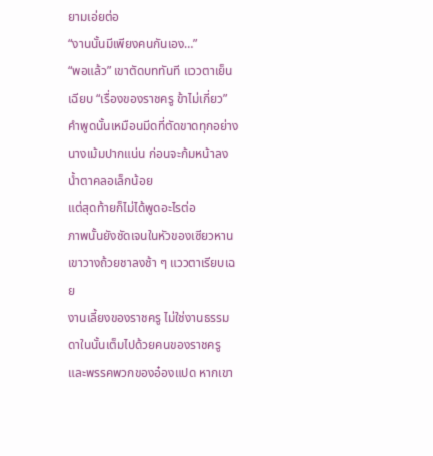ยามเอ่ยต่อ
“งานนั้นมีเพียงคนกันเอง…”
“พอแล้ว” เขาตัดบททันที แววตาเย็นเฉียบ “เรื่องของราชครู ข้าไม่เกี่ยว”
คำพูดนั้นเหมือนมีดที่ตัดขาดทุกอย่าง นางเม้มปากแน่น ก่อนจะก้มหน้าลง น้ำตาคลอเล็กน้อย
แต่สุดท้ายก็ไม่ได้พูดอะไรต่อ
ภาพนั้นยังชัดเจนในหัวของเซียวหาน เขาวางถ้วยชาลงช้า ๆ แววตาเรียบเฉย
งานเลี้ยงของราชครู ไม่ใช่งานธรรมดาในนั้นเต็มไปด้วยคนของราชครู และพรรคพวกของอ๋องแปด หากเขา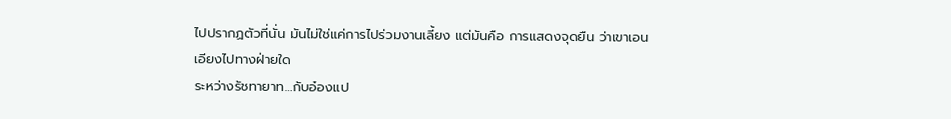ไปปรากฏตัวที่นั่น มันไม่ใช่แค่การไปร่วมงานเลี้ยง แต่มันคือ การแสดงจุดยืน ว่าเขาเอนเอียงไปทางฝ่ายใด
ระหว่างรัชทายาท…กับอ๋องแป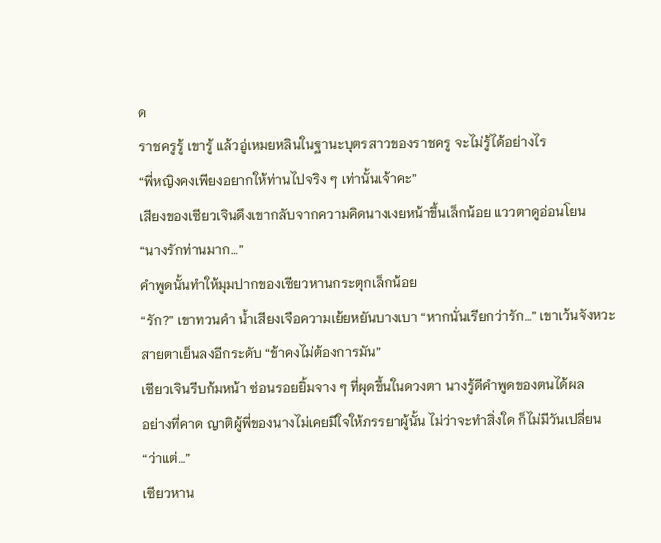ด
ราชครูรู้ เขารู้ แล้วอู่เหมยหลินในฐานะบุตรสาวของราชครู จะไม่รู้ได้อย่างไร
“พี่หญิงคงเพียงอยากให้ท่านไปจริง ๆ เท่านั้นเจ้าคะ”
เสียงของเซียวเจินดึงเขากลับจากความคิดนางเงยหน้าขึ้นเล็กน้อย แววตาดูอ่อนโยน
“นางรักท่านมาก…”
คำพูดนั้นทำให้มุมปากของเซียวหานกระตุกเล็กน้อย
“รัก?” เขาทวนคำ น้ำเสียงเจือความเย้ยหยันบางเบา “หากนั่นเรียกว่ารัก…” เขาเว้นจังหวะ
สายตาเย็นลงอีกระดับ “ข้าคงไม่ต้องการมัน”
เซียวเจินรีบก้มหน้า ซ่อนรอยยิ้มจาง ๆ ที่ผุดขึ้นในดวงตา นางรู้ดีคำพูดของตนได้ผล
อย่างที่คาด ญาติผู้พี่ของนางไม่เคยมีใจให้ภรรยาผู้นั้น ไม่ว่าจะทำสิ่งใด ก็ไม่มีวันเปลี่ยน
“ว่าแต่…”
เซียวหาน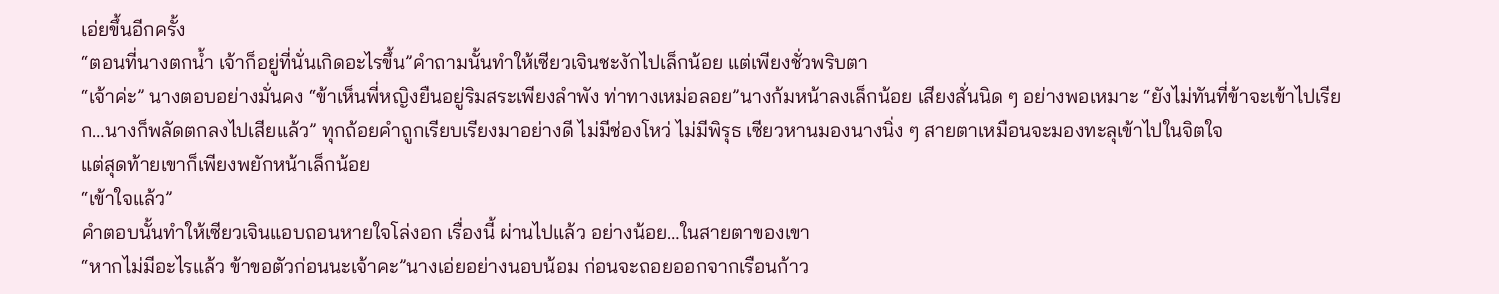เอ่ยขึ้นอีกครั้ง
“ตอนที่นางตกน้ำ เจ้าก็อยู่ที่นั่นเกิดอะไรขึ้น”คำถามนั้นทำให้เซียวเจินชะงักไปเล็กน้อย แต่เพียงชั่วพริบตา
“เจ้าค่ะ” นางตอบอย่างมั่นคง “ข้าเห็นพี่หญิงยืนอยู่ริมสระเพียงลำพัง ท่าทางเหม่อลอย”นางก้มหน้าลงเล็กน้อย เสียงสั่นนิด ๆ อย่างพอเหมาะ “ยังไม่ทันที่ข้าจะเข้าไปเรียก…นางก็พลัดตกลงไปเสียแล้ว” ทุกถ้อยคำถูกเรียบเรียงมาอย่างดี ไม่มีช่องโหว่ ไม่มีพิรุธ เซียวหานมองนางนิ่ง ๆ สายตาเหมือนจะมองทะลุเข้าไปในจิตใจ
แต่สุดท้ายเขาก็เพียงพยักหน้าเล็กน้อย
“เข้าใจแล้ว”
คำตอบนั้นทำให้เซียวเจินแอบถอนหายใจโล่งอก เรื่องนี้ ผ่านไปแล้ว อย่างน้อย…ในสายตาของเขา
“หากไม่มีอะไรแล้ว ข้าขอตัวก่อนนะเจ้าคะ”นางเอ่ยอย่างนอบน้อม ก่อนจะถอยออกจากเรือนก้าว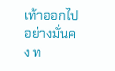เท้าออกไปอย่างมั่นคง ท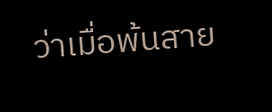ว่าเมื่อพ้นสาย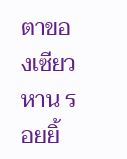ตาของเซียวหาน รอยยิ้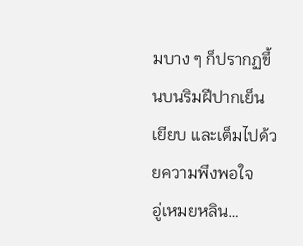มบาง ๆ ก็ปรากฏขึ้นบนริมฝีปากเย็นเยียบ และเต็มไปด้วยความพึงพอใจ
อู่เหมยหลิน…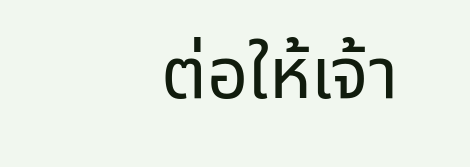ต่อให้เจ้า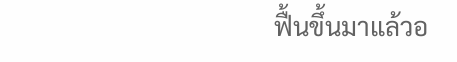ฟื้นขึ้นมาแล้วอ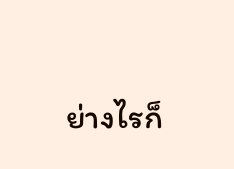ย่างไรก็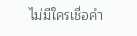ไม่มีใครเชื่อคำ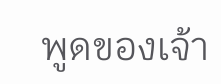พูดของเจ้า